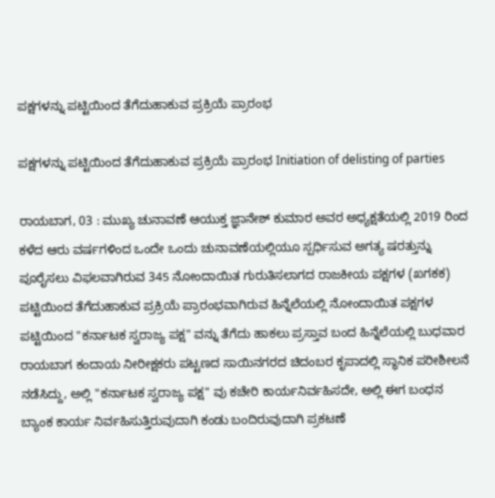ಪಕ್ಷಗಳನ್ನು ಪಟ್ಟಿಯಿಂದ ತೆಗೆದುಹಾಕುವ ಪ್ರಕ್ರಿಯೆ ಪ್ರಾರಂಭ

ಪಕ್ಷಗಳನ್ನು ಪಟ್ಟಿಯಿಂದ ತೆಗೆದುಹಾಕುವ ಪ್ರಕ್ರಿಯೆ ಪ್ರಾರಂಭ Initiation of delisting of parties

ರಾಯಬಾಗ, 03 : ಮುಖ್ಯ ಚುನಾವಣೆ ಆಯುಕ್ತ ಜ್ಞಾನೇಶ್ ಕುಮಾರ ಅವರ ಅಧ್ಯಕ್ಷತೆಯಲ್ಲಿ 2019 ರಿಂದ ಕಳೆದ ಆರು ವರ್ಷಗಳಿಂದ ಒಂದೇ ಒಂದು ಚುನಾವಣೆಯಲ್ಲಿಯೂ ಸ್ಪರ್ಧಿಸುವ ಅಗತ್ಯ ಷರತ್ತುನ್ನು ಪೂರೈಸಲು ವಿಫಲವಾಗಿರುವ 345 ನೋಂದಾಯಿತ ಗುರುತಿಸಲಾಗದ ರಾಜಕೀಯ ಪಕ್ಷಗಳ (ಖಗಕಕ) ಪಟ್ಟಿಯಿಂದ ತೆಗೆದುಹಾಕುವ ಪ್ರಕ್ರಿಯೆ ಪ್ರಾರಂಭವಾಗಿರುವ ಹಿನ್ನೆಲೆಯಲ್ಲಿ ನೋಂದಾಯಿತ ಪಕ್ಷಗಳ ಪಟ್ಟಿಯಿಂದ "ಕರ್ನಾಟಕ ಸ್ವರಾಜ್ಯ ಪಕ್ಷ" ವನ್ನು ತೆಗೆದು ಹಾಕಲು ಪ್ರಸ್ತಾವ ಬಂದ ಹಿನ್ನೆಲೆಯಲ್ಲಿ ಬುಧವಾರ ರಾಯಬಾಗ ಕಂದಾಯ ನೀರೀಕ್ಷಕರು ಪಟ್ಟಣದ ಸಾಯಿನಗರದ ಚಿದಂಬರ ಕೃಪಾದಲ್ಲಿ ಸ್ಥಾನಿಕ ಪರೀಶೀಲನೆ ನಡೆಸಿದ್ದು, ಅಲ್ಲಿ "ಕರ್ನಾಟಕ ಸ್ವರಾಜ್ಯ ಪಕ್ಷ" ವು ಕಚೇರಿ ಕಾರ್ಯನಿರ್ವಹಿಸದೇ, ಅಲ್ಲಿ ಈಗ ಬಂಧನ ಬ್ಯಾಂಕ ಕಾರ್ಯ ನಿರ್ವಹಿಸುತ್ತಿರುವುದಾಗಿ ಕಂಡು ಬಂದಿರುವುದಾಗಿ ಪ್ರಕಟಣೆ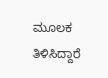ಮೂಲಕ ತಿಳಿಸಿದ್ದಾರೆ